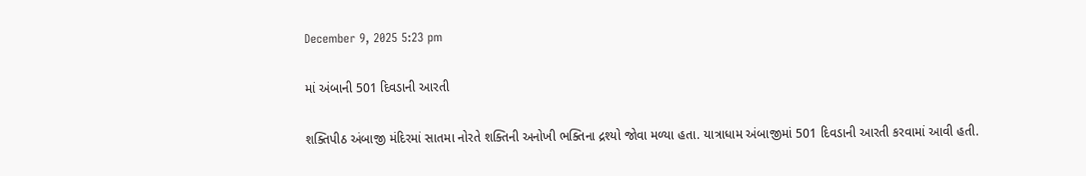December 9, 2025 5:23 pm

માં અંબાની 501 દિવડાની આરતી

શક્તિપીઠ અંબાજી મંદિરમાં સાતમા નોરતે શક્તિની અનોખી ભક્તિના દ્રશ્યો જોવા મળ્યા હતા. યાત્રાધામ અંબાજીમાં 501 દિવડાની આરતી કરવામાં આવી હતી.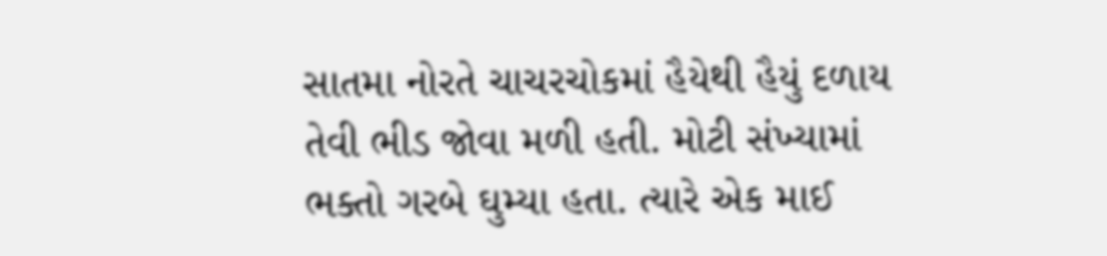સાતમા નોરતે ચાચરચોકમાં હૈયેથી હૈયું દળાય તેવી ભીડ જોવા મળી હતી. મોટી સંખ્યામાં ભક્તો ગરબે ઘુમ્યા હતા. ત્યારે એક માઈ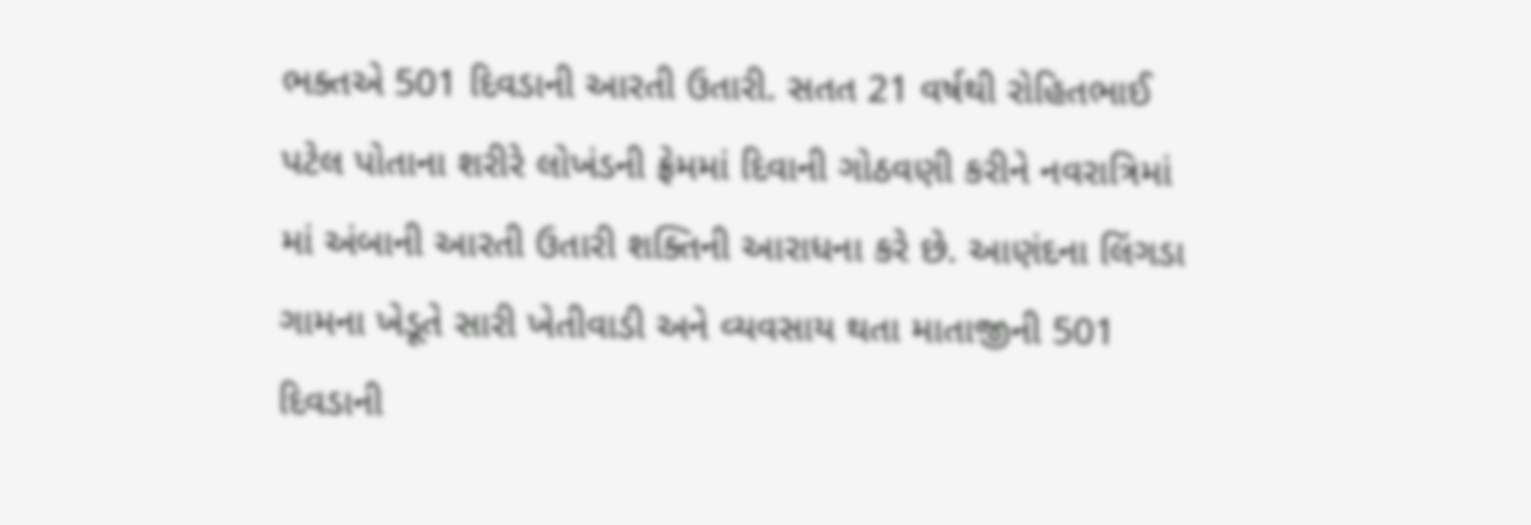ભક્તએ 501 દિવડાની આરતી ઉતારી. સતત 21 વર્ષથી રોહિતભાઈ પટેલ પોતાના શરીરે લોખંડની ફ્રેમમાં દિવાની ગોઠવણી કરીને નવરાત્રિમાં માં અંબાની આરતી ઉતારી શક્તિની આરાધના કરે છે. આણંદના લિંગડા ગામના ખેડૂતે સારી ખેતીવાડી અને વ્યવસાય થતા માતાજીની 501 દિવડાની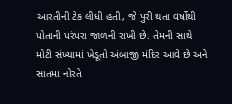આરતીની ટેક લીધી હતી, જે પુરી થતા વર્ષોથી પોતાની પરંપરા જાળની રાખી છે. તેમની સાથે મોટી સંખ્યામાં ખેડૂતો અંબાજી મંદિર આવે છે અને સાતમા નોરતે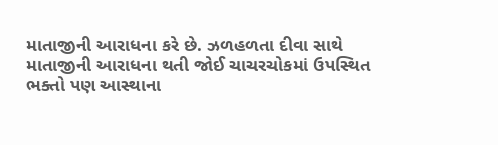માતાજીની આરાધના કરે છે. ઝળહળતા દીવા સાથે માતાજીની આરાધના થતી જોઈ ચાચરચોકમાં ઉપસ્થિત ભક્તો પણ આસ્થાના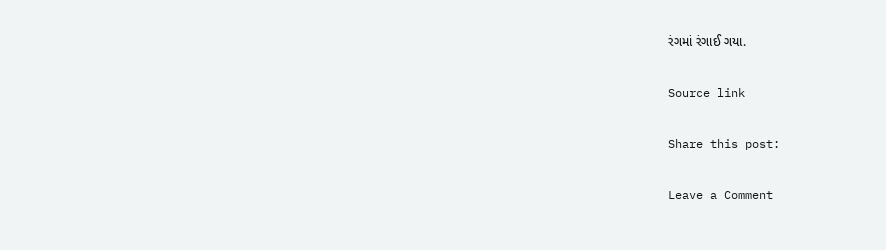રંગમાં રંગાઈ ગયા.

Source link

Share this post:

Leave a Comment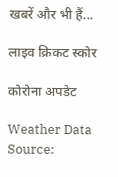खबरें और भी हैं...

लाइव क्रिकट स्कोर

कोरोना अपडेट

Weather Data Source: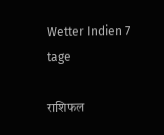Wetter Indien 7 tage

राशिफल